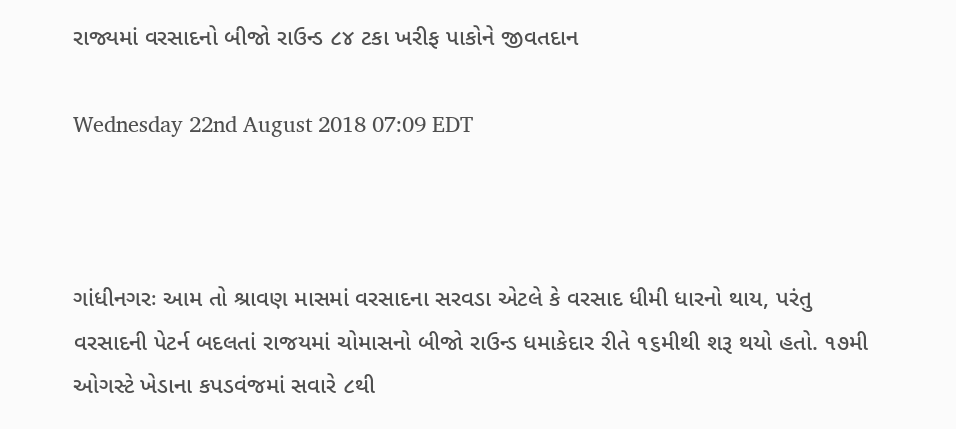રાજ્યમાં વરસાદનો બીજો રાઉન્ડ ૮૪ ટકા ખરીફ પાકોને જીવતદાન

Wednesday 22nd August 2018 07:09 EDT



ગાંધીનગરઃ આમ તો શ્રાવણ માસમાં વરસાદના સરવડા એટલે કે વરસાદ ધીમી ધારનો થાય, પરંતુ વરસાદની પેટર્ન બદલતાં રાજયમાં ચોમાસનો બીજો રાઉન્ડ ધમાકેદાર રીતે ૧૬મીથી શરૂ થયો હતો. ૧૭મી ઓગસ્ટે ખેડાના કપડવંજમાં સવારે ૮થી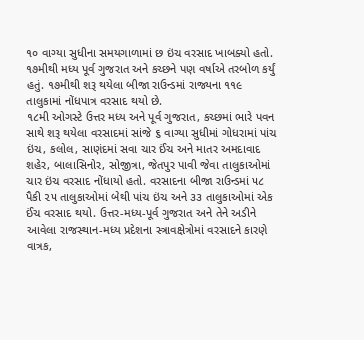૧૦ વાગ્યા સુધીના સમયગાળામાં છ ઇંચ વરસાદ ખાબક્યો હતો. ૧૭મીથી મધ્ય પૂર્વ ગુજરાત અને કચ્છને પણ વર્ષાએ તરબોળ કર્યું હતું. ૧૭મીથી શરૂ થયેલા બીજા રાઉન્ડમાં રાજ્યના ૧૧૯ તાલુકામાં નોંધપાત્ર વરસાદ થયો છે.
૧૮મી ઓગસ્ટે ઉત્તર મધ્ય અને પૂર્વ ગુજરાત, કચ્છમાં ભારે પવન સાથે શરૂ થયેલા વરસાદમાં સાંજે ૬ વાગ્યા સુધીમાં ગોધરામાં પાંચ ઇંચ, કલોલ, સાણંદમાં સવા ચાર ઈંચ અને માતર અમદાવાદ શહેર, બાલાસિનોર, સોજીત્રા, જેતપુર પાવી જેવા તાલુકાઓમાં ચાર ઇંચ વરસાદ નોંધાયો હતો. વરસાદના બીજા રાઉન્ડમાં ૫૮ પૈકી ૨૫ તાલુકાઓમાં બેથી પાંચ ઇંચ અને ૩૩ તાલુકાઓમાં એક ઈંચ વરસાદ થયો. ઉત્તર-મધ્ય-પૂર્વ ગુજરાત અને તેને અડીને આવેલા રાજસ્થાન-મધ્ય પ્રદેશના સ્ત્રાવક્ષેત્રોમાં વરસાદને કારણે વાત્રક,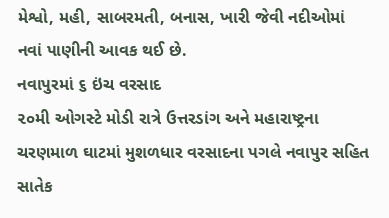મેશ્વો, મહી, સાબરમતી, બનાસ, ખારી જેવી નદીઓમાં નવાં પાણીની આવક થઈ છે.
નવાપુરમાં ૬ ઇંચ વરસાદ
૨૦મી ઓગસ્ટે મોડી રાત્રે ઉત્તરડાંગ અને મહારાષ્ટ્રના ચરણમાળ ઘાટમાં મુશળધાર વરસાદના પગલે નવાપુર સહિત સાતેક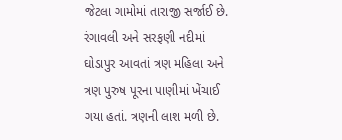જેટલા ગામોમાં તારાજી સર્જાઈ છે. રંગાવલી અને સરફણી નદીમાં ઘોડાપુર આવતાં ત્રણ મહિલા અને ત્રણ પુરુષ પૂરના પાણીમાં ખેંચાઈ ગયા હતાં. ત્રણની લાશ મળી છે.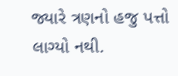જ્યારે ત્રણનો હજુ પત્તો લાગ્યો નથી.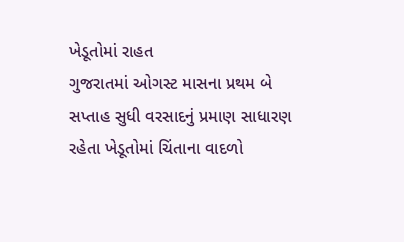ખેડૂતોમાં રાહત
ગુજરાતમાં ઓગસ્ટ માસના પ્રથમ બે સપ્તાહ સુધી વરસાદનું પ્રમાણ સાધારણ રહેતા ખેડૂતોમાં ચિંતાના વાદળો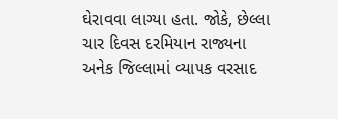ઘેરાવવા લાગ્યા હતા. જોકે, છેલ્લા ચાર દિવસ દરમિયાન રાજ્યના અનેક જિલ્લામાં વ્યાપક વરસાદ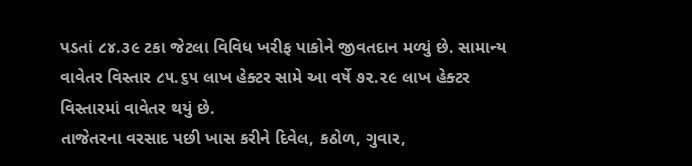પડતાં ૮૪.૩૯ ટકા જેટલા વિવિધ ખરીફ પાકોને જીવતદાન મળ્યું છે. સામાન્ય વાવેતર વિસ્તાર ૮૫.૬૫ લાખ હેક્ટર સામે આ વર્ષે ૭૨.૨૯ લાખ હેક્ટર વિસ્તારમાં વાવેતર થયું છે.
તાજેતરના વરસાદ પછી ખાસ કરીને દિવેલ, કઠોળ, ગુવાર,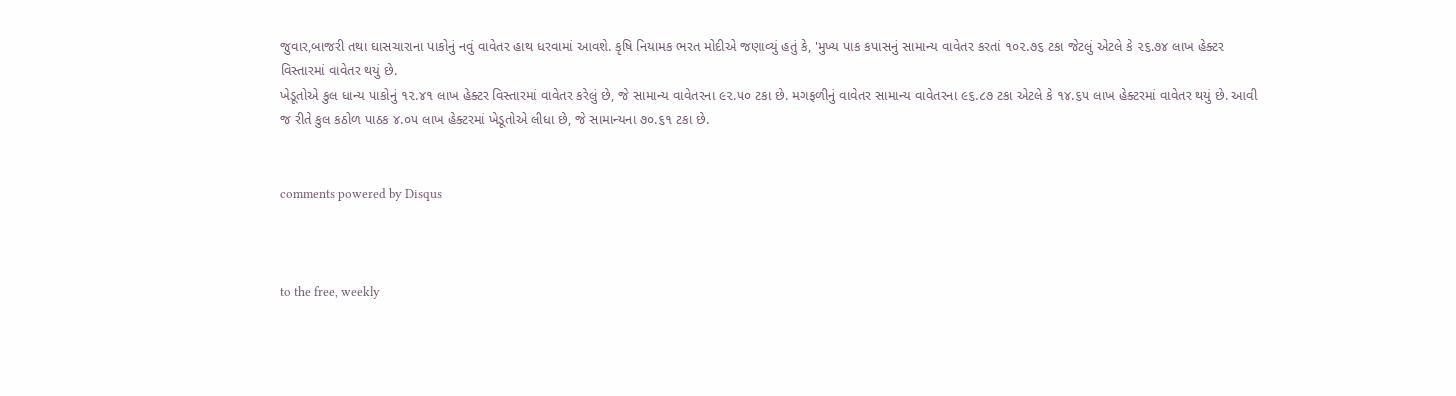જુવાર,બાજરી તથા ઘાસચારાના પાકોનું નવું વાવેતર હાથ ધરવામાં આવશે. કૃષિ નિયામક ભરત મોદીએ જણાવ્યું હતું કે, 'મુખ્ય પાક કપાસનું સામાન્ય વાવેતર કરતાં ૧૦૨.૭૬ ટકા જેટલું એટલે કે ૨૬.૭૪ લાખ હેક્ટર વિસ્તારમાં વાવેતર થયું છે.
ખેડૂતોએ કુલ ધાન્ય પાકોનું ૧૨.૪૧ લાખ હેક્ટર વિસ્તારમાં વાવેતર કરેલું છે, જે સામાન્ય વાવેતરના ૯૨.૫૦ ટકા છે. મગફળીનું વાવેતર સામાન્ય વાવેતરના ૯૬.૮૭ ટકા એટલે કે ૧૪.૬૫ લાખ હેક્ટરમાં વાવેતર થયું છે. આવી જ રીતે કુલ કઠોળ પાઠક ૪.૦૫ લાખ હેક્ટરમાં ખેડૂતોએ લીધા છે, જે સામાન્યના ૭૦.૬૧ ટકા છે.


comments powered by Disqus



to the free, weekly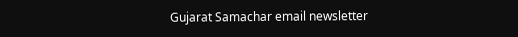Gujarat Samachar email newsletter